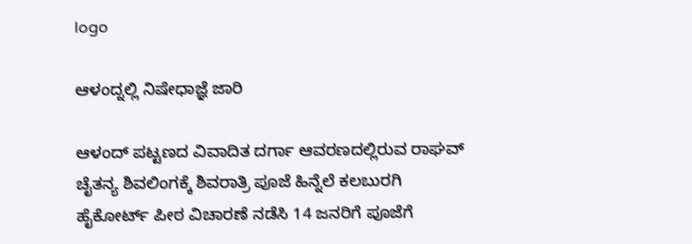logo

ಆಳಂದ್ನಲ್ಲಿ ನಿಷೇಧಾಜ್ಞೆ ಜಾರಿ

ಆಳಂದ್ ಪಟ್ಟಣದ ವಿವಾದಿತ ದರ್ಗಾ ಆವರಣದಲ್ಲಿರುವ ರಾಘವ್ ಚೈತನ್ಯ ಶಿವಲಿಂಗಕ್ಕೆ ಶಿವರಾತ್ರಿ ಪೂಜೆ ಹಿನ್ನೆಲೆ ಕಲಬುರಗಿ ಹೈಕೋರ್ಟ್ ಪೀಠ ವಿಚಾರಣೆ ನಡೆಸಿ 14 ಜನರಿಗೆ ಪೂಜೆಗೆ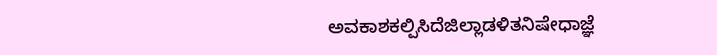ಅವಕಾಶಕಲ್ಪಿಸಿದೆಜಿಲ್ಲಾಡಳಿತನಿಷೇಧಾಜ್ಞೆ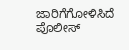ಜಾರಿಗೆಗೋಳಿಸಿದೆ ಪೊಲೀಸ್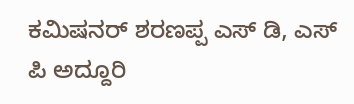ಕಮಿಷನರ್ ಶರಣಪ್ಪ ಎಸ್ ಡಿ, ಎಸ್ ಪಿ ಅದ್ದೂರಿ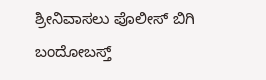ಶ್ರೀನಿವಾಸಲು ಪೊಲೀಸ್ ಬಿಗಿ ಬಂದೋಬಸ್ತ್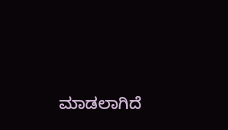ಮಾಡಲಾಗಿದೆ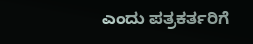ಎಂದು ಪತ್ರಕರ್ತರಿಗೆ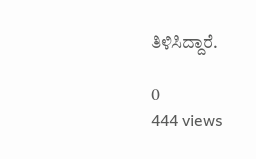ತಿಳಿಸಿದ್ದಾರೆ.

0
444 views